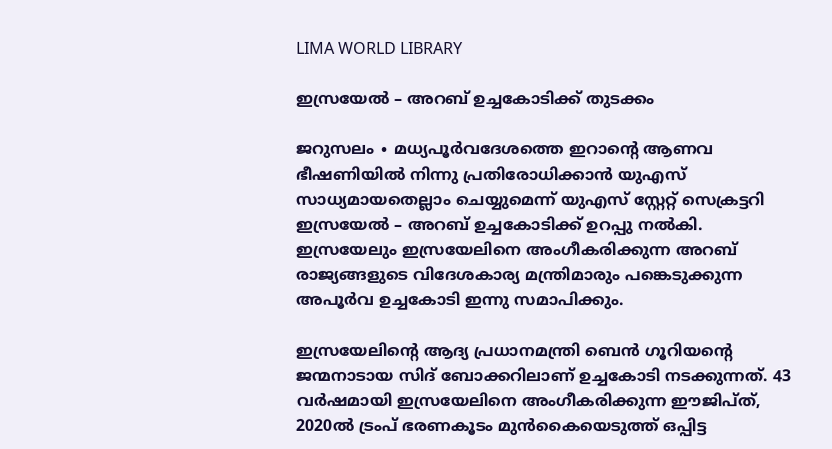LIMA WORLD LIBRARY

ഇസ്രയേൽ – അറബ് ഉച്ചകോടിക്ക് തുടക്കം

ജറുസലം ∙ മധ്യപൂർവദേശത്തെ ഇറാന്റെ ആണവ ഭീഷണിയിൽ നിന്നു പ്രതിരോധിക്കാൻ യുഎസ് സാധ്യമായതെല്ലാം ചെയ്യുമെന്ന് യുഎസ് സ്റ്റേറ്റ് സെക്രട്ടറി ഇസ്രയേൽ – അറബ് ഉച്ചകോടിക്ക് ഉറപ്പു നൽകി. ഇസ്രയേലും ഇസ്രയേലിനെ അംഗീകരിക്കുന്ന അറബ് രാജ്യങ്ങളുടെ വിദേശകാര്യ മന്ത്രിമാരും പങ്കെടുക്കുന്ന അപൂർവ ഉച്ചകോടി ഇന്നു സമാപിക്കും.

ഇസ്രയേലിന്റെ ആദ്യ പ്രധാനമന്ത്രി ബെൻ ഗൂറിയന്റെ ജന്മനാടായ സിദ് ബോക്കറിലാണ് ഉച്ചകോടി നടക്കുന്നത്. 43 വർഷമായി ഇസ്രയേലിനെ അംഗീകരിക്കുന്ന ഈജിപ്ത്, 2020ൽ ട്രംപ് ഭരണകൂടം മുൻകൈയെടുത്ത് ഒപ്പിട്ട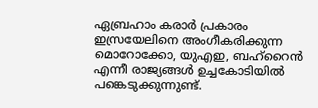ഏബ്രഹാം കരാർ പ്രകാരം ഇസ്രയേലിനെ അംഗീകരിക്കുന്ന മൊറോക്കോ, യുഎഇ, ബഹ്റൈൻ എന്നീ രാജ്യങ്ങൾ ഉച്ചകോടിയിൽ പങ്കെടുക്കുന്നുണ്ട്.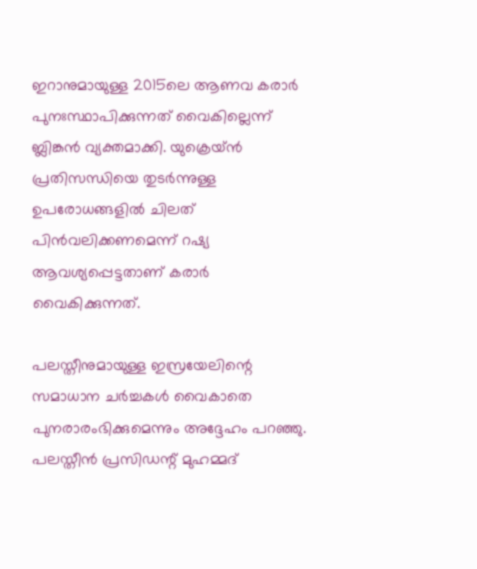ഇറാനുമായുള്ള 2015ലെ ആണവ കരാർ പുനഃസ്ഥാപിക്കുന്നത് വൈകില്ലെന്ന് ബ്ലിങ്കൻ വ്യക്തമാക്കി. യുക്രെയ്ൻ പ്രതിസന്ധിയെ തുടർന്നുള്ള ഉപരോധങ്ങളിൽ ചിലത് പിൻവലിക്കണമെന്ന് റഷ്യ ആവശ്യപ്പെട്ടതാണ് കരാർ വൈകിക്കുന്നത്.

പലസ്തീനുമായുള്ള ഇസ്രയേലിന്റെ സമാധാന ചർച്ചകൾ വൈകാതെ പുനരാരംഭിക്കുമെന്നും അദ്ദേഹം പറഞ്ഞു. പലസ്തീൻ പ്രസിഡന്റ് മുഹമ്മദ്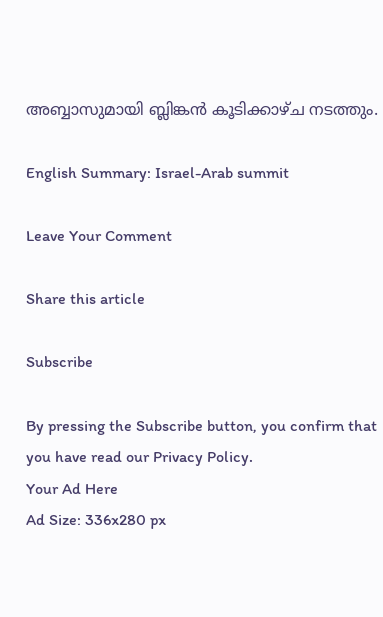അബ്ബാസുമായി ബ്ലിങ്കൻ കൂടിക്കാഴ്ച നടത്തും.

English Summary: Israel-Arab summit

Leave Your Comment

Share this article

Subscribe

By pressing the Subscribe button, you confirm that you have read our Privacy Policy.
Your Ad Here
Ad Size: 336x280 px